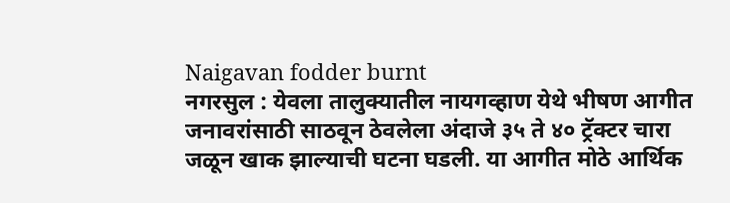Naigavan fodder burnt
नगरसुल : येवला तालुक्यातील नायगव्हाण येथे भीषण आगीत जनावरांसाठी साठवून ठेवलेला अंदाजे ३५ ते ४० ट्रॅक्टर चारा जळून खाक झाल्याची घटना घडली. या आगीत मोठे आर्थिक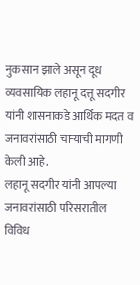नुकसान झाले असून दूध व्यवसायिक लहानू दत्तू सदगीर यांनी शासनाकडे आर्थिक मदत व जनावरांसाठी चाऱ्याची मागणी केली आहे.
लहानू सदगीर यांनी आपल्या जनावरांसाठी परिसरातील विविध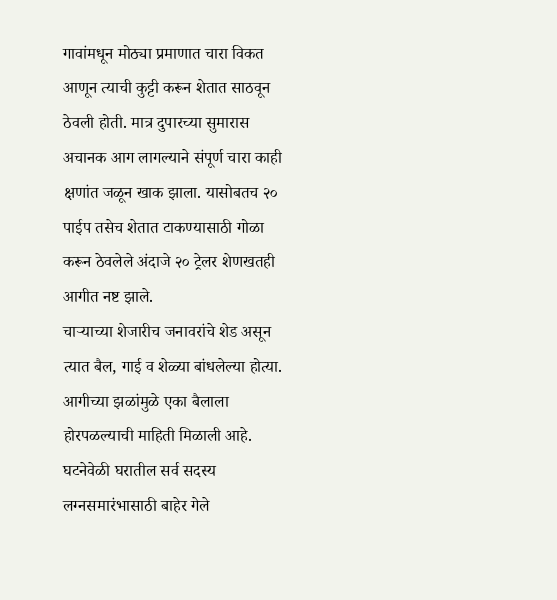गावांमधून मोठ्या प्रमाणात चारा विकत आणून त्याची कुट्टी करून शेतात साठवून ठेवली होती. मात्र दुपारच्या सुमारास अचानक आग लागल्याने संपूर्ण चारा काही क्षणांत जळून खाक झाला. यासोबतच २० पाईप तसेच शेतात टाकण्यासाठी गोळा करून ठेवलेले अंदाजे २० ट्रेलर शेणखतही आगीत नष्ट झाले.
चाऱ्याच्या शेजारीच जनावरांचे शेड असून त्यात बैल, गाई व शेळ्या बांधलेल्या होत्या. आगीच्या झळांमुळे एका बैलाला होरपळल्याची माहिती मिळाली आहे.
घटनेवेळी घरातील सर्व सदस्य लग्नसमारंभासाठी बाहेर गेले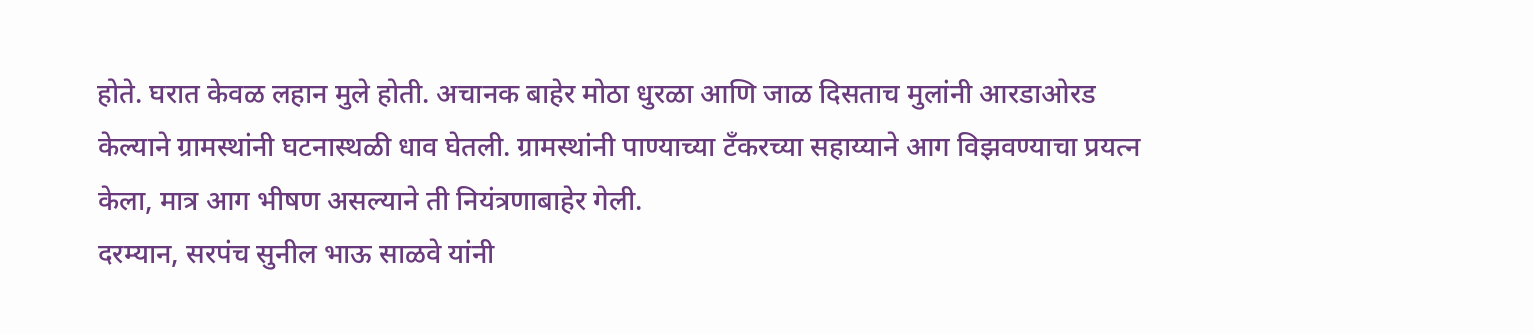होते. घरात केवळ लहान मुले होती. अचानक बाहेर मोठा धुरळा आणि जाळ दिसताच मुलांनी आरडाओरड केल्याने ग्रामस्थांनी घटनास्थळी धाव घेतली. ग्रामस्थांनी पाण्याच्या टँकरच्या सहाय्याने आग विझवण्याचा प्रयत्न केला, मात्र आग भीषण असल्याने ती नियंत्रणाबाहेर गेली.
दरम्यान, सरपंच सुनील भाऊ साळवे यांनी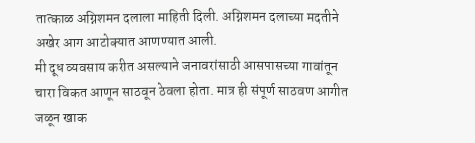तात्काळ अग्निशमन दलाला माहिती दिली. अग्निशमन दलाच्या मदतीने अखेर आग आटोक्यात आणण्यात आली.
मी दूध व्यवसाय करीत असल्याने जनावरांसाठी आसपासच्या गावांतून चारा विकत आणून साठवून ठेवला होता. मात्र ही संपूर्ण साठवण आगीत जळून खाक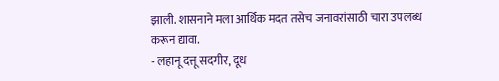झाली. शासनाने मला आर्थिक मदत तसेच जनावरांसाठी चारा उपलब्ध करून द्यावा.
- लहानू दत्तू सदगीर, दूध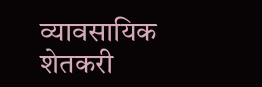व्यावसायिक शेतकरी